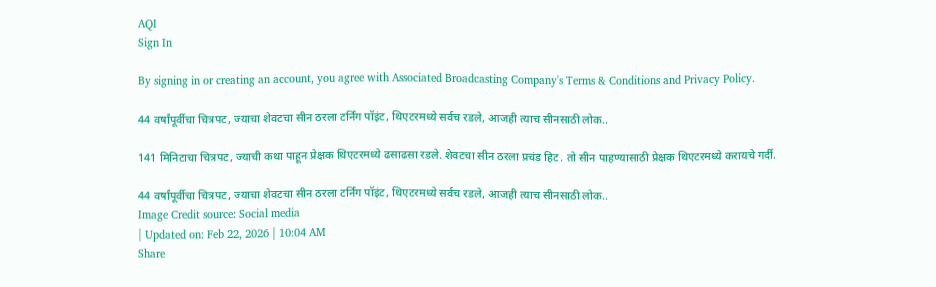AQI
Sign In

By signing in or creating an account, you agree with Associated Broadcasting Company's Terms & Conditions and Privacy Policy.

44 वर्षांपूर्वीचा चित्रपट, ज्याचा शेवटचा सीन ठरला टर्निंग पॉइंट, थिएटरमध्ये सर्वच रडले, आजही त्याच सीनसाठी लोक..

141 मिनिटाचा चित्रपट, ज्याची कथा पाहून प्रेक्षक थिएटरमध्ये ढसाढसा रडले. शेवटचा सीन ठरला प्रचंड हिट. तो सीन पाहण्यासाठी प्रेक्षक थिएटरमध्ये करायचे गर्दी.

44 वर्षांपूर्वीचा चित्रपट, ज्याचा शेवटचा सीन ठरला टर्निंग पॉइंट, थिएटरमध्ये सर्वच रडले, आजही त्याच सीनसाठी लोक..
Image Credit source: Social media
| Updated on: Feb 22, 2026 | 10:04 AM
Share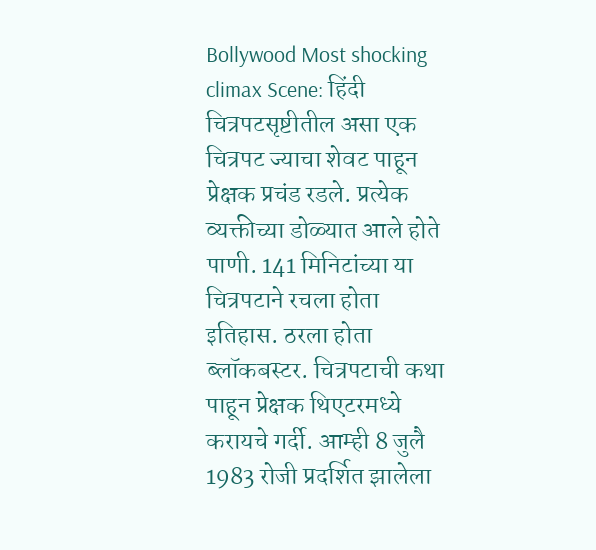Bollywood Most shocking climax Scene: हिंदी चित्रपटसृष्टीतील असा एक चित्रपट ज्याचा शेवट पाहून प्रेक्षक प्रचंड रडले. प्रत्येक व्यक्तीच्या डोळ्यात आले होते पाणी. 141 मिनिटांच्या या चित्रपटाने रचला होता इतिहास. ठरला होता ब्लॉकबस्टर. चित्रपटाची कथा पाहून प्रेक्षक थिएटरमध्ये करायचे गर्दी. आम्ही 8 जुलै 1983 रोजी प्रदर्शित झालेला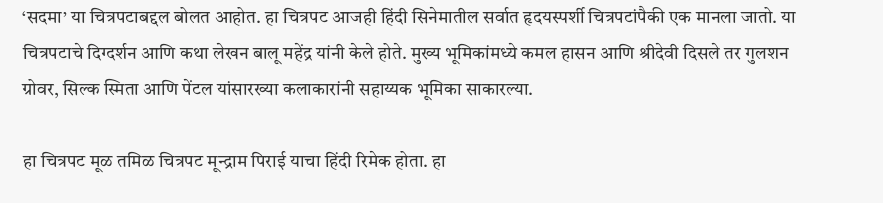‘सदमा’ या चित्रपटाबद्दल बोलत आहोत. हा चित्रपट आजही हिंदी सिनेमातील सर्वात हृदयस्पर्शी चित्रपटांपैकी एक मानला जातो. या चित्रपटाचे दिग्दर्शन आणि कथा लेखन बालू महेंद्र यांनी केले होते. मुख्य भूमिकांमध्ये कमल हासन आणि श्रीदेवी दिसले तर गुलशन ग्रोवर, सिल्क स्मिता आणि पेंटल यांसारख्या कलाकारांनी सहाय्यक भूमिका साकारल्या.

हा चित्रपट मूळ तमिळ चित्रपट मून्द्राम पिराई याचा हिंदी रिमेक होता. हा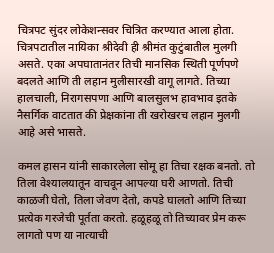चित्रपट सुंदर लोकेशन्सवर चित्रित करण्यात आला होता. चित्रपटातील नायिका श्रीदेवी ही श्रीमंत कुटुंबातील मुलगी असते. एका अपघातानंतर तिची मानसिक स्थिती पूर्णपणे बदलते आणि ती लहान मुलीसारखी वागू लागते. तिच्या हालचाली, निरागसपणा आणि बालसुलभ हावभाव इतके नैसर्गिक वाटतात की प्रेक्षकांना ती खरोखरच लहान मुलगी आहे असे भासते.

कमल हासन यांनी साकारलेला सोमू हा तिचा रक्षक बनतो. तो तिला वेश्यालयातून वाचवून आपल्या घरी आणतो. तिची काळजी घेतो, तिला जेवण देतो, कपडे घालतो आणि तिच्या प्रत्येक गरजेची पूर्तता करतो. हळूहळू तो तिच्यावर प्रेम करू लागतो पण या नात्याची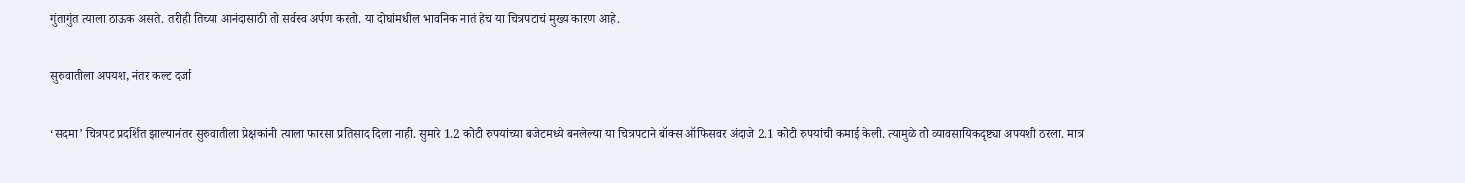गुंतागुंत त्याला ठाऊक असते. तरीही तिच्या आनंदासाठी तो सर्वस्व अर्पण करतो. या दोघांमधील भावनिक नातं हेच या चित्रपटाचं मुख्य कारण आहे.

सुरुवातीला अपयश, नंतर कल्ट दर्जा

‘सदमा’ चित्रपट प्रदर्शित झाल्यानंतर सुरुवातीला प्रेक्षकांनी त्याला फारसा प्रतिसाद दिला नाही. सुमारे 1.2 कोटी रुपयांच्या बजेटमध्ये बनलेल्या या चित्रपटाने बॉक्स ऑफिसवर अंदाजे 2.1 कोटी रुपयांची कमाई केली. त्यामुळे तो व्यावसायिकदृष्ट्या अपयशी ठरला. मात्र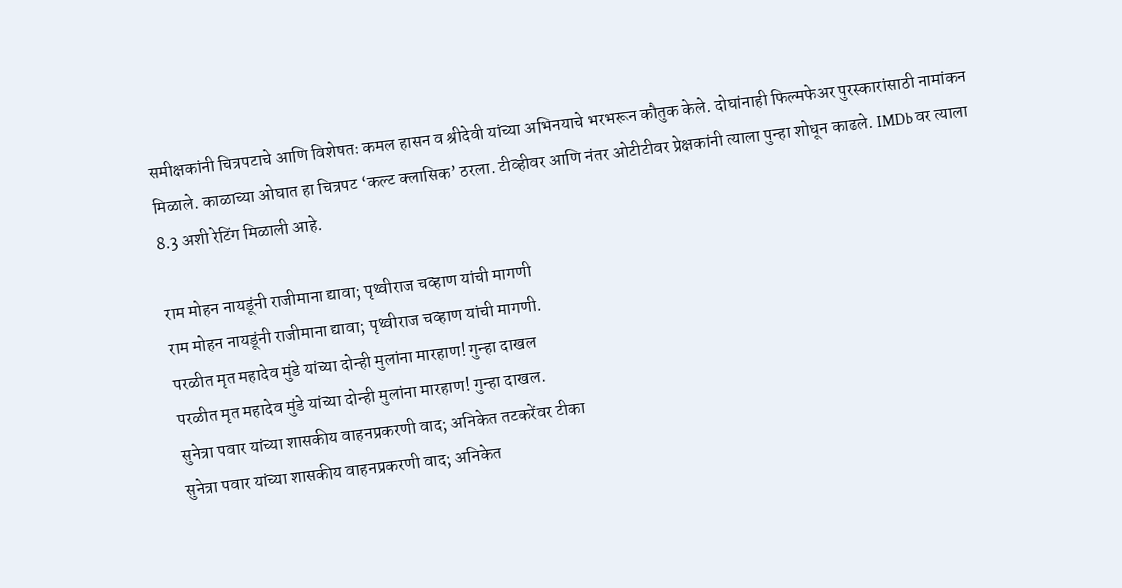समीक्षकांनी चित्रपटाचे आणि विशेषतः कमल हासन व श्रीदेवी यांच्या अभिनयाचे भरभरून कौतुक केले. दोघांनाही फिल्मफेअर पुरस्कारांसाठी नामांकन मिळाले. काळाच्या ओघात हा चित्रपट ‘कल्ट क्लासिक’ ठरला. टीव्हीवर आणि नंतर ओटीटीवर प्रेक्षकांनी त्याला पुन्हा शोधून काढले. IMDb वर त्याला 8.3 अशी रेटिंग मिळाली आहे.

राम मोहन नायडूंनी राजीमाना द्यावा; पृथ्वीराज चव्हाण यांची मागणी
राम मोहन नायडूंनी राजीमाना द्यावा; पृथ्वीराज चव्हाण यांची मागणी.
परळीत मृत महादेव मुंडे यांच्या दोन्ही मुलांना मारहाण! गुन्हा दाखल
परळीत मृत महादेव मुंडे यांच्या दोन्ही मुलांना मारहाण! गुन्हा दाखल.
सुनेत्रा पवार यांच्या शासकीय वाहनप्रकरणी वाद; अनिकेत तटकरेंवर टीका
सुनेत्रा पवार यांच्या शासकीय वाहनप्रकरणी वाद; अनिकेत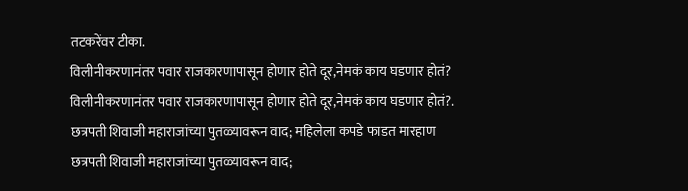तटकरेंवर टीका.
विलीनीकरणानंतर पवार राजकारणापासून होणार होते दूर,नेमकं काय घडणार होतं?
विलीनीकरणानंतर पवार राजकारणापासून होणार होते दूर,नेमकं काय घडणार होतं?.
छत्रपती शिवाजी महाराजांच्या पुतळ्यावरून वाद; महिलेला कपडे फाडत मारहाण
छत्रपती शिवाजी महाराजांच्या पुतळ्यावरून वाद;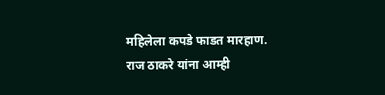महिलेला कपडे फाडत मारहाण.
राज ठाकरे यांना आम्ही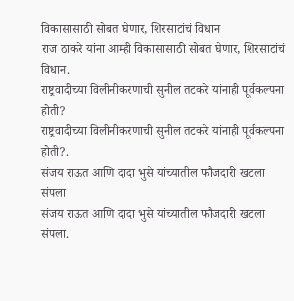विकासासाठी सोबत घेणार, शिरसाटांचं विधान
राज ठाकरे यांना आम्ही विकासासाठी सोबत घेणार, शिरसाटांचं विधान.
राष्ट्रवादीच्या विलीनीकरणाची सुनील तटकरे यांनाही पूर्वकल्पना होती?
राष्ट्रवादीच्या विलीनीकरणाची सुनील तटकरे यांनाही पूर्वकल्पना होती?.
संजय राऊत आणि दादा भुसे यांच्यातील फौजदारी खटला संपला
संजय राऊत आणि दादा भुसे यांच्यातील फौजदारी खटला संपला.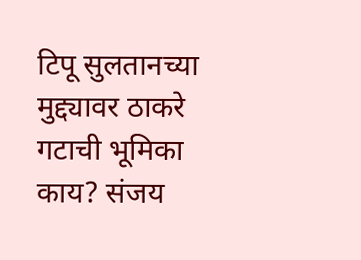टिपू सुलतानच्या मुद्द्यावर ठाकरे गटाची भूमिका काय? संजय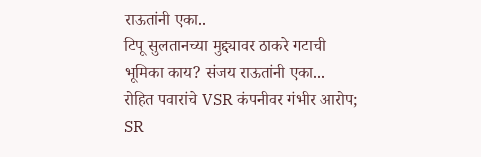राऊतांनी एका..
टिपू सुलतानच्या मुद्द्यावर ठाकरे गटाची भूमिका काय? संजय राऊतांनी एका...
रोहित पवारांचे VSR कंपनीवर गंभीर आरोप; SR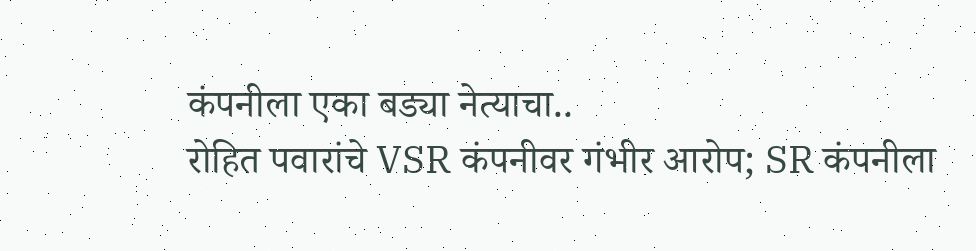कंपनीला एका बड्या नेत्याचा..
रोहित पवारांचे VSR कंपनीवर गंभीर आरोप; SR कंपनीला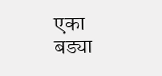एका बड्या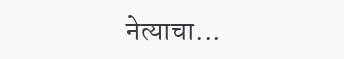नेत्याचा...